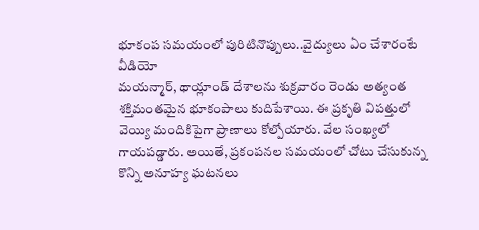భూకంప సమయంలో పురిటినొప్పులు..వైద్యులు ఏం చేశారంటే వీడియో
మయన్మార్, థాయ్లాండ్ దేశాలను శుక్రవారం రెండు అత్యంత శక్తిమంతమైన భూకంపాలు కుదిపేశాయి. ఈ ప్రకృతి విపత్తులో వెయ్యి మందికిపైగా ప్రాణాలు కోల్పోయారు. వేల సంఖ్యలో గాయపడ్డారు. అయితే, ప్రకంపనల సమయంలో చోటు చేసుకున్న కొన్ని అనూహ్య ఘటనలు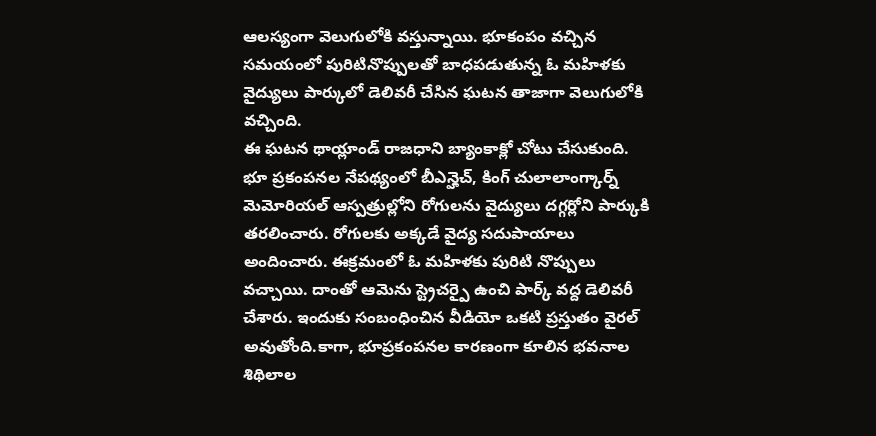ఆలస్యంగా వెలుగులోకి వస్తున్నాయి. భూకంపం వచ్చిన సమయంలో పురిటినొప్పులతో బాధపడుతున్న ఓ మహిళకు వైద్యులు పార్కులో డెలివరీ చేసిన ఘటన తాజాగా వెలుగులోకి వచ్చింది.
ఈ ఘటన థాయ్లాండ్ రాజధాని బ్యాంకాక్లో చోటు చేసుకుంది. భూ ప్రకంపనల నేపథ్యంలో బీఎన్హెచ్, కింగ్ చులాలాంగ్కార్న్ మెమోరియల్ ఆస్పత్రుల్లోని రోగులను వైద్యులు దగ్గర్లోని పార్కుకి తరలించారు. రోగులకు అక్కడే వైద్య సదుపాయాలు అందించారు. ఈక్రమంలో ఓ మహిళకు పురిటి నొప్పులు వచ్చాయి. దాంతో ఆమెను స్ట్రెచర్పై ఉంచి పార్క్ వద్ద డెలివరీ చేశారు. ఇందుకు సంబంధించిన వీడియో ఒకటి ప్రస్తుతం వైరల్ అవుతోంది.కాగా, భూప్రకంపనల కారణంగా కూలిన భవనాల శిథిలాల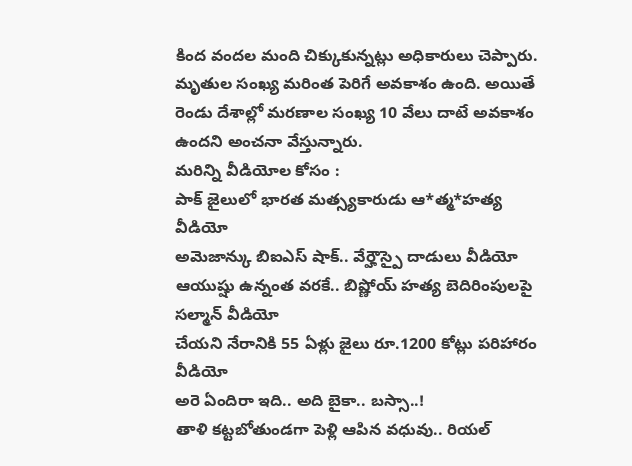కింద వందల మంది చిక్కుకున్నట్లు అధికారులు చెప్పారు. మృతుల సంఖ్య మరింత పెరిగే అవకాశం ఉంది. అయితే రెండు దేశాల్లో మరణాల సంఖ్య 10 వేలు దాటే అవకాశం ఉందని అంచనా వేస్తున్నారు.
మరిన్ని వీడియోల కోసం :
పాక్ జైలులో భారత మత్స్యకారుడు ఆ*త్మ*హత్య వీడియో
అమెజాన్కు బిఐఎస్ షాక్.. వేర్హౌస్పై దాడులు వీడియో
ఆయుష్షు ఉన్నంత వరకే.. బిష్ణోయ్ హత్య బెదిరింపులపై సల్మాన్ వీడియో
చేయని నేరానికి 55 ఏళ్లు జైలు రూ.1200 కోట్లు పరిహారం వీడియో
అరె ఏందిరా ఇది.. అది బైకా.. బస్సా..!
తాళి కట్టబోతుండగా పెళ్లి ఆపిన వధువు.. రియల్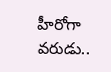హీరోగా వరుడు..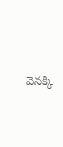వెనక్కి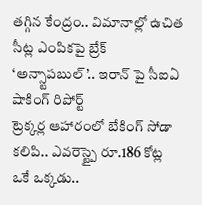తగ్గిన కేంద్రం.. విమానాల్లో ఉచిత సీట్ల ఎంపికపై బ్రేక్
‘అన్స్టాపబుల్’.. ఇరాన్ పై సీఐఏ షాకింగ్ రిపోర్ట్
ట్రెక్కర్ల ఆహారంలో బేకింగ్ సోడా కలిపి.. ఎవరెస్ట్పై రూ.186 కోట్ల
ఒకే ఒక్కడు..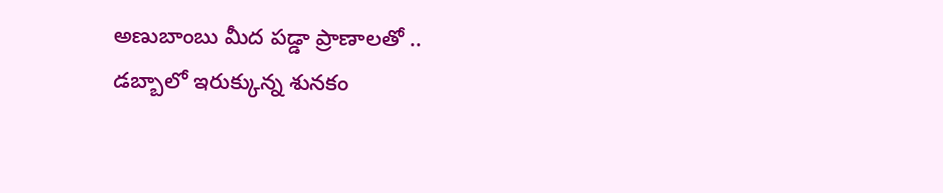అణుబాంబు మీద పడ్డా ప్రాణాలతో ..
డబ్బాలో ఇరుక్కున్న శునకం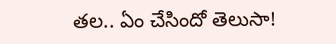తల.. ఏం చేసిందో తెలుసా!